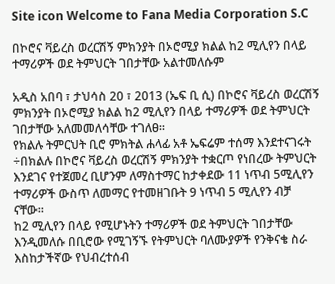Site icon Welcome to Fana Media Corporation S.C

በኮሮና ቫይረስ ወረርሽኝ ምክንያት በኦሮሚያ ክልል ከ2 ሚሊየን በላይ ተማሪዎች ወደ ትምህርት ገበታቸው አልተመለሱም

አዲስ አበባ ፣ ታህሳስ 20 ፣ 2013 (ኤፍ ቢ ሲ) በኮሮና ቫይረስ ወረርሽኝ ምክንያት በኦሮሚያ ክልል ከ2 ሚሊየን በላይ ተማሪዎች ወደ ትምህርት ገበታቸው አለመመለሳቸው ተገለፀ።
የክልሉ ትምርህት ቢሮ ምክትል ሐላፊ አቶ ኤፍሬም ተሰማ እንደተናገሩት ÷በክልሉ በኮሮና ቫይረስ ወረርሽኝ ምክንያት ተቋርጦ የነበረው ትምህርት እንደገና የተጀመረ ቢሆንም ለማስተማር ከታቀደው 11 ነጥብ 5ሚሊየን ተማሪዎች ውስጥ ለመማር የተመዘገቡት 9 ነጥብ 5 ሚሊየን ብቻ ናቸው።
ከ2 ሚሊየን በላይ የሚሆኑትን ተማሪዎች ወደ ትምህርት ገበታቸው እንዲመለሱ በቢሮው የሚገኝኙ የትምህርት ባለሙያዎች የንቅናቄ ስራ እስከታችኛው የህብረተሰብ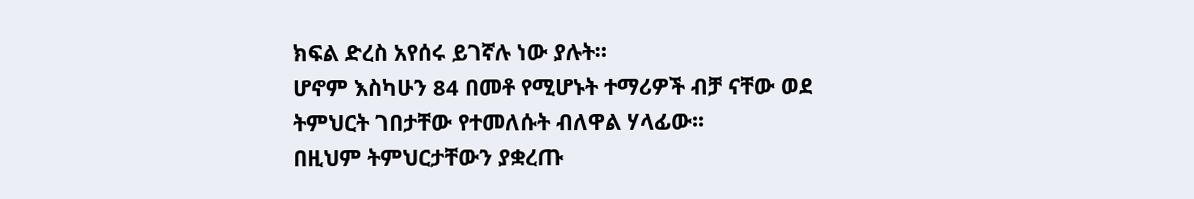ክፍል ድረስ አየሰሩ ይገኛሉ ነው ያሉት።
ሆኖም እስካሁን 84 በመቶ የሚሆኑት ተማሪዎች ብቻ ናቸው ወደ ትምህርት ገበታቸው የተመለሱት ብለዋል ሃላፊው፡፡
በዚህም ትምህርታቸውን ያቋረጡ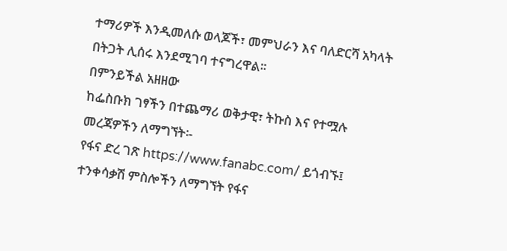ተማሪዎች እንዲመለሱ ወላጆች፣ መምህራን እና ባለድርሻ አካላት በትጋት ሊሰሩ እንደሚገባ ተናግረዋል፡፡
በምንይችል አዘዘው
ከፌስቡክ ገፃችን በተጨማሪ ወቅታዊ፣ ትኩስ እና የተሟሉ መረጃዎችን ለማግኘት፡-
የፋና ድረ ገጽ https://www.fanabc.com/ ይጎብኙ፤
ተንቀሳቃሽ ምስሎችን ለማግኘት የፋና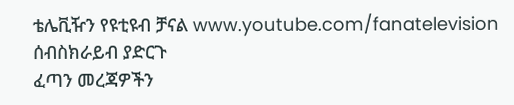ቴሌቪዥን የዩቲዩብ ቻናል www.youtube.com/fanatelevision ሰብስክራይብ ያድርጉ
ፈጣን መረጃዎችን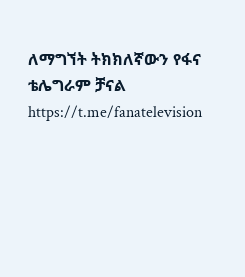ለማግኘት ትክክለኛውን የፋና ቴሌግራም ቻናል https://t.me/fanatelevision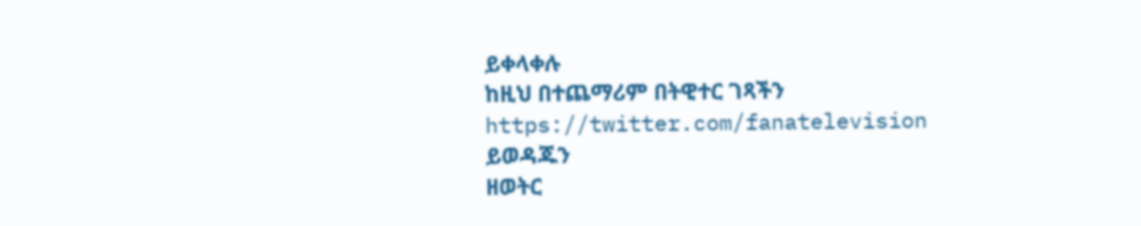ይቀላቀሉ
ከዚህ በተጨማሪም በትዊተር ገጻችን https://twitter.com/fanatelevision ይወዳጁን
ዘወትር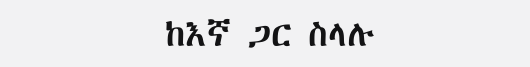ከእኛ ጋር ስላሉ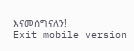እናመሰግናለን!
Exit mobile version